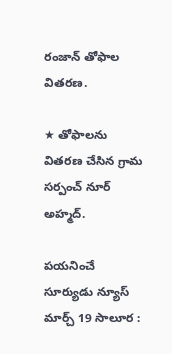రంజాన్ తోఫాల వితరణ.

★ తోఫాలను వితరణ చేసిన గ్రామ సర్పంచ్ నూర్ అహ్మద్.

పయనించే సూర్యుడు న్యూస్ మార్చ్ 19 సాలూర :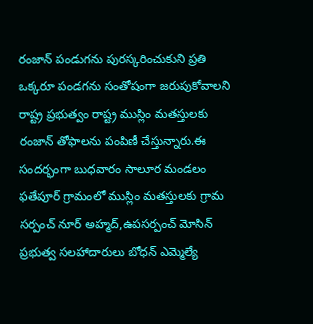రంజాన్ పండుగను పురస్కరించుకుని ప్రతి ఒక్కరూ పండగను సంతోషంగా జరుపుకోవాలని రాష్ట్ర ప్రభుత్వం రాష్ట్ర ముస్లిం మతస్తులకు రంజాన్ తోఫాలను పంపిణీ చేస్తున్నారు.ఈ సందర్భంగా బుధవారం సాలూర మండలం ఫతేపూర్ గ్రామంలో ముస్లిం మతస్తులకు గ్రామ సర్పంచ్ నూర్ అహ్మద్,ఉపసర్పంచ్ మోసిన్ ప్రభుత్వ సలహాదారులు బోధన్ ఎమ్మెల్యే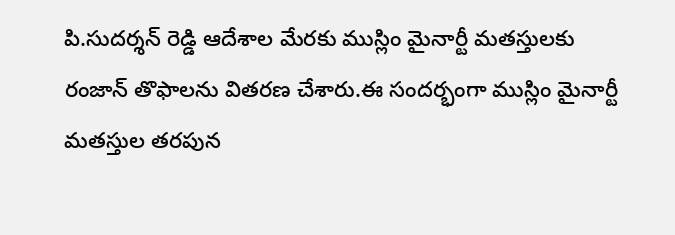పి.సుదర్శన్ రెడ్డి ఆదేశాల మేరకు ముస్లిం మైనార్టీ మతస్తులకు రంజాన్ తొఫాలను వితరణ చేశారు.ఈ సందర్భంగా ముస్లిం మైనార్టీ మతస్తుల తరపున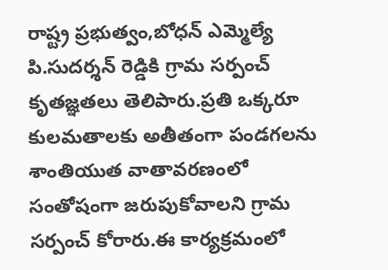రాష్ట్ర ప్రభుత్వం,బోధన్ ఎమ్మెల్యే పి.సుదర్శన్ రెడ్డికి గ్రామ సర్పంచ్ కృతజ్ఞతలు తెలిపారు.ప్రతి ఒక్కరూ కులమతాలకు అతీతంగా పండగలను శాంతియుత వాతావరణంలో సంతోషంగా జరుపుకోవాలని గ్రామ సర్పంచ్ కోరారు.ఈ కార్యక్రమంలో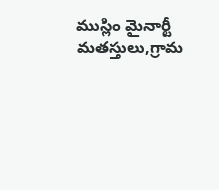ముస్లిం మైనార్టీ మతస్తులు,గ్రామ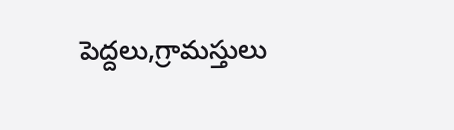పెద్దలు,గ్రామస్తులు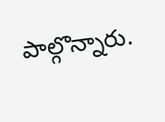పాల్గొన్నారు.